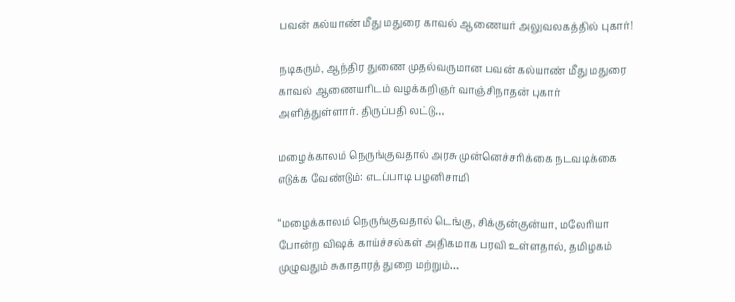பவன் கல்யாண் மீது மதுரை காவல் ஆணையர் அலுவலகத்தில் புகார்!

நடிகரும், ஆந்திர துணை முதல்வருமான பவன் கல்யாண் மீது மதுரை காவல் ஆணையரிடம் வழக்கறிஞர் வாஞ்சிநாதன் புகார் அளித்துள்ளார். திருப்பதி லட்டு…

மழைக்காலம் நெருங்குவதால் அரசு முன்னெச்சரிக்கை நடவடிக்கை எடுக்க வேண்டும்: எடப்பாடி பழனிசாமி

“மழைக்காலம் நெருங்குவதால் டெங்கு, சிக்குன்குன்யா, மலேரியா போன்ற விஷக் காய்ச்சல்கள் அதிகமாக பரவி உள்ளதால், தமிழகம் முழுவதும் சுகாதாரத் துறை மற்றும்…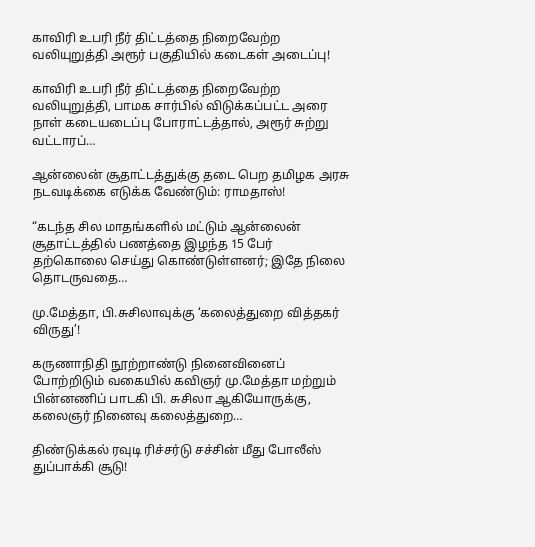காவிரி உபரி நீர் திட்டத்தை நிறைவேற்ற வலியுறுத்தி அரூர் பகுதியில் கடைகள் அடைப்பு!

காவிரி உபரி நீர் திட்டத்தை நிறைவேற்ற வலியுறுத்தி, பாமக சார்பில் விடுக்கப்பட்ட அரை நாள் கடையடைப்பு போராட்டத்தால், அரூர் சுற்று வட்டாரப்…

ஆன்லைன் சூதாட்டத்துக்கு தடை பெற தமிழக அரசு நடவடிக்கை எடுக்க வேண்டும்: ராமதாஸ்!

“கடந்த சில மாதங்களில் மட்டும் ஆன்லைன் சூதாட்டத்தில் பணத்தை இழந்த 15 பேர் தற்கொலை செய்து கொண்டுள்ளனர்; இதே நிலை தொடருவதை…

மு.மேத்தா, பி.சுசிலாவுக்கு ‘கலைத்துறை வித்தகர் விருது’!

கருணாநிதி நூற்றாண்டு நினைவினைப் போற்றிடும் வகையில் கவிஞர் மு.மேத்தா மற்றும் பின்னணிப் பாடகி பி. சுசிலா ஆகியோருக்கு, கலைஞர் நினைவு கலைத்துறை…

திண்டுக்கல் ரவுடி ரிச்சர்டு சச்சின் மீது போலீஸ் துப்பாக்கி சூடு!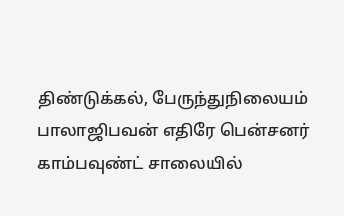திண்டுக்கல், பேருந்துநிலையம் பாலாஜிபவன் எதிரே பென்சனர் காம்பவுண்ட் சாலையில்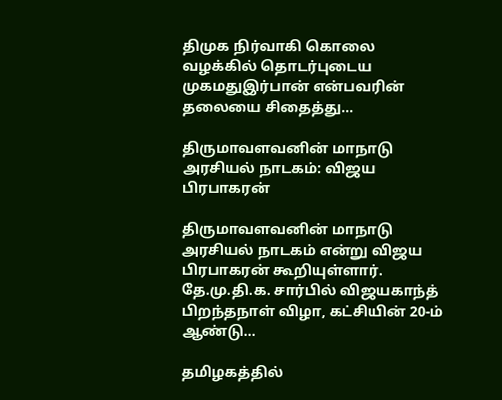திமுக நிர்வாகி கொலை வழக்கில் தொடர்புடைய முகமதுஇர்பான் என்பவரின் தலையை சிதைத்து…

திருமாவளவனின் மாநாடு அரசியல் நாடகம்: விஜய பிரபாகரன்

திருமாவளவனின் மாநாடு அரசியல் நாடகம் என்று விஜய பிரபாகரன் கூறியுள்ளார். தே.மு.தி.க. சார்பில் விஜயகாந்த் பிறந்தநாள் விழா, கட்சியின் 20-ம் ஆண்டு…

தமிழகத்தில்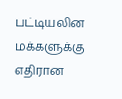பட்டியலின மக்களுக்கு எதிரான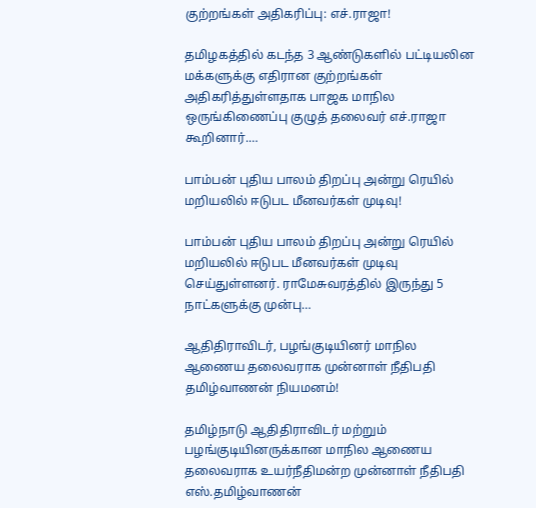குற்றங்கள் அதிகரிப்பு: எச்.ராஜா!

தமிழகத்தில் கடந்த 3 ஆண்டுகளில் பட்டியலின மக்களுக்கு எதிரான குற்றங்கள் அதிகரித்துள்ளதாக பாஜக மாநில ஒருங்கிணைப்பு குழுத் தலைவர் எச்.ராஜா கூறினார்.…

பாம்பன் புதிய பாலம் திறப்பு அன்று ரெயில் மறியலில் ஈடுபட மீனவர்கள் முடிவு!

பாம்பன் புதிய பாலம் திறப்பு அன்று ரெயில் மறியலில் ஈடுபட மீனவர்கள் முடிவு செய்துள்ளனர். ராமேசுவரத்தில் இருந்து 5 நாட்களுக்கு முன்பு…

ஆதிதிராவிடர், பழங்குடியினர் மாநில ஆணைய தலைவராக முன்னாள் நீதிபதி தமிழ்வாணன் நியமனம்!

தமிழ்நாடு ஆதிதிராவிடர் மற்றும் பழங்குடியினருக்கான மாநில ஆணைய தலைவராக உயர்நீதிமன்ற முன்னாள் நீதிபதி எஸ்.தமிழ்வாணன்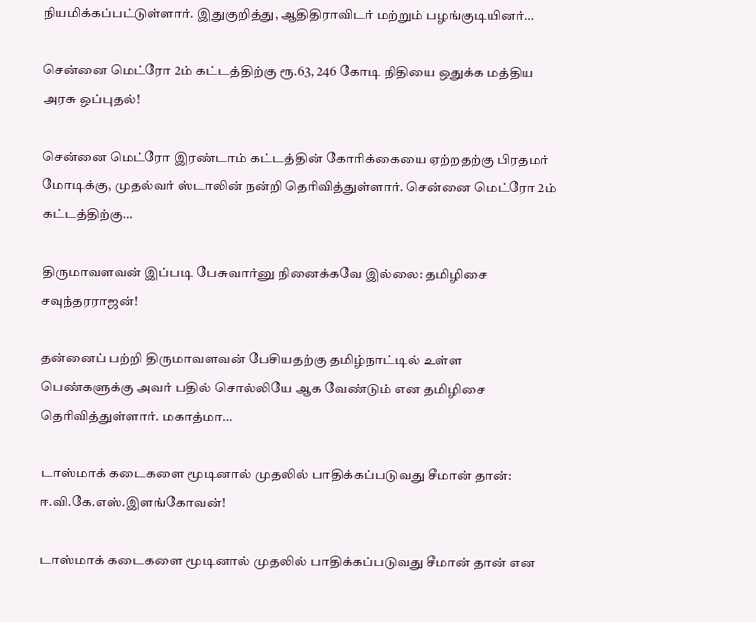நியமிக்கப்பட்டுள்ளார். இதுகுறித்து, ஆதிதிராவிடர் மற்றும் பழங்குடியினர்…

சென்னை மெட்ரோ 2ம் கட்டத்திற்கு ரூ.63, 246 கோடி நிதியை ஒதுக்க மத்திய அரசு ஒப்புதல்!

சென்னை மெட்ரோ இரண்டாம் கட்டத்தின் கோரிக்கையை ஏற்றதற்கு பிரதமர் மோடிக்கு, முதல்வர் ஸ்டாலின் நன்றி தெரிவித்துள்ளார். சென்னை மெட்ரோ 2ம் கட்டத்திற்கு…

திருமாவளவன் இப்படி பேசுவார்னு நினைக்கவே இல்லை: தமிழிசை சவுந்தரராஜன்!

தன்னைப் பற்றி திருமாவளவன் பேசியதற்கு தமிழ்நாட்டில் உள்ள பெண்களுக்கு அவர் பதில் சொல்லியே ஆக வேண்டும் என தமிழிசை தெரிவித்துள்ளார். மகாத்மா…

டாஸ்மாக் கடைகளை மூடினால் முதலில் பாதிக்கப்படுவது சீமான் தான்: ஈ.வி.கே.எஸ்.இளங்கோவன்!

டாஸ்மாக் கடைகளை மூடினால் முதலில் பாதிக்கப்படுவது சீமான் தான் என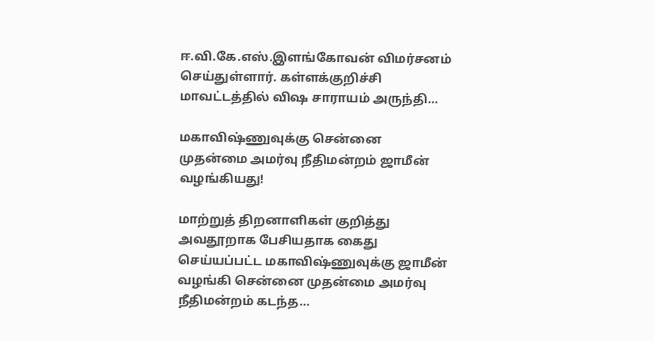ஈ.வி.கே.எஸ்.இளங்கோவன் விமர்சனம் செய்துள்ளார். கள்ளக்குறிச்சி மாவட்டத்தில் விஷ சாராயம் அருந்தி…

மகாவிஷ்ணுவுக்கு சென்னை முதன்மை அமர்வு நீதிமன்றம் ஜாமீன் வழங்கியது!

மாற்றுத் திறனாளிகள் குறித்து அவதூறாக பேசியதாக கைது செய்யப்பட்ட மகாவிஷ்ணுவுக்கு ஜாமீன் வழங்கி சென்னை முதன்மை அமர்வு நீதிமன்றம் கடந்த…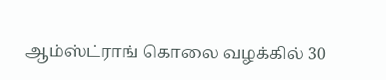ஆம்ஸ்ட்ராங் கொலை வழக்கில் 30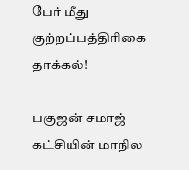பேர் மீது குற்றப்பத்திரிகை தாக்கல்!

பகுஜன் சமாஜ் கட்சியின் மாநில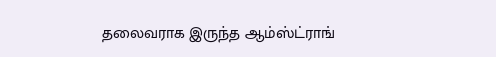தலைவராக இருந்த ஆம்ஸ்ட்ராங்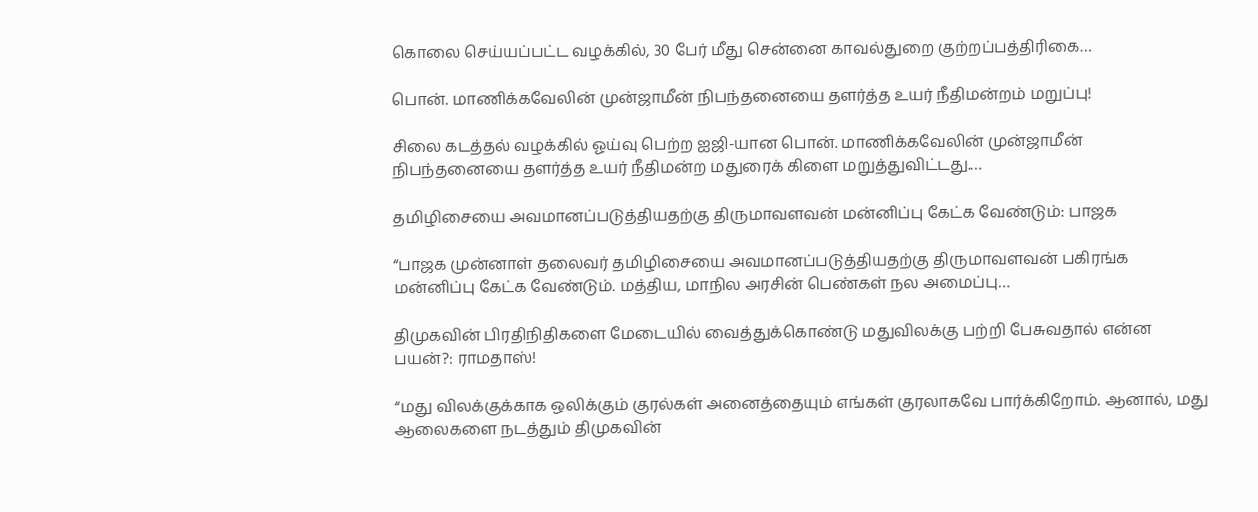கொலை செய்யப்பட்ட வழக்கில், 30 பேர் மீது சென்னை காவல்துறை குற்றப்பத்திரிகை…

பொன். மாணிக்கவேலின் முன்ஜாமீன் நிபந்தனையை தளர்த்த உயர் நீதிமன்றம் மறுப்பு!

சிலை கடத்தல் வழக்கில் ஓய்வு பெற்ற ஐஜி-யான பொன். மாணிக்கவேலின் முன்ஜாமீன் நிபந்தனையை தளர்த்த உயர் நீதிமன்ற மதுரைக் கிளை மறுத்துவிட்டது.…

தமிழிசையை அவமானப்படுத்தியதற்கு திருமாவளவன் மன்னிப்பு கேட்க வேண்டும்: பாஜக

“பாஜக முன்னாள் தலைவர் தமிழிசையை அவமானப்படுத்தியதற்கு திருமாவளவன் பகிரங்க மன்னிப்பு கேட்க வேண்டும். மத்திய, மாநில அரசின் பெண்கள் நல அமைப்பு…

திமுகவின் பிரதிநிதிகளை மேடையில் வைத்துக்கொண்டு மதுவிலக்கு பற்றி பேசுவதால் என்ன பயன்?: ராமதாஸ்!

“மது விலக்குக்காக ஒலிக்கும் குரல்கள் அனைத்தையும் எங்கள் குரலாகவே பார்க்கிறோம். ஆனால், மது ஆலைகளை நடத்தும் திமுகவின்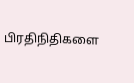பிரதிநிதிகளை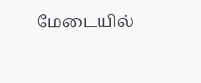மேடையில்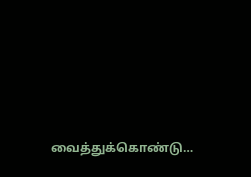வைத்துக்கொண்டு…